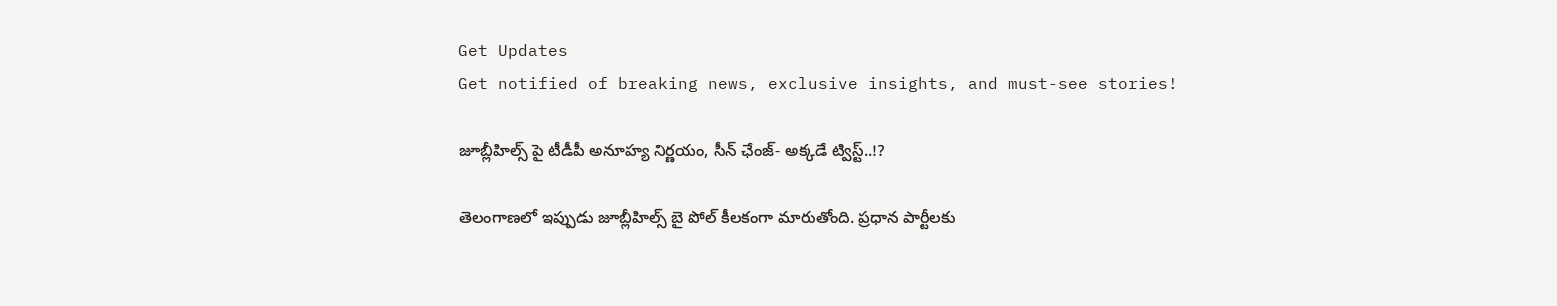Get Updates
Get notified of breaking news, exclusive insights, and must-see stories!

జూబ్లీహిల్స్ పై టీడీపీ అనూహ్య నిర్ణయం, సీన్ ఛేంజ్- అక్కడే ట్విస్ట్..!?

తెలంగాణలో ఇప్పుడు జూబ్లీహిల్స్ బై పోల్ కీలకంగా మారుతోంది. ప్రధాన పార్టీలకు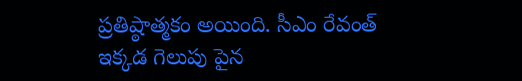ప్రతిష్ఠాత్మకం అయింది. సీఎం రేవంత్ ఇక్కడ గెలుపు పైన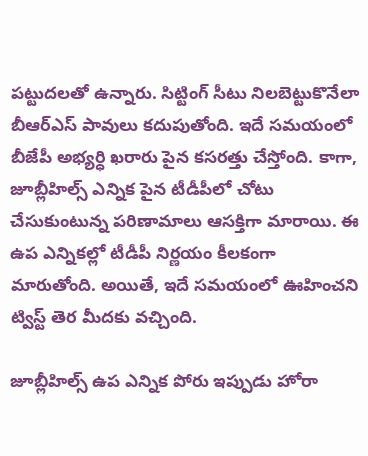పట్టుదలతో ఉన్నారు. సిట్టింగ్ సీటు నిలబెట్టుకొనేలా బీఆర్ఎస్ పావులు కదుపుతోంది. ఇదే సమయంలో బీజేపీ అభ్యర్ధి ఖరారు పైన కసరత్తు చేస్తోంది. కాగా, జూబ్లీహిల్స్ ఎన్నిక పైన టీడీపీలో చోటు చేసుకుంటున్న పరిణామాలు ఆసక్తిగా మారాయి. ఈ ఉప ఎన్నికల్లో టీడీపీ నిర్ణయం కీలకంగా మారుతోంది. అయితే, ఇదే సమయంలో ఊహించని ట్విస్ట్ తెర మీదకు వచ్చింది.

జూబ్లీహిల్స్ ఉప ఎన్నిక పోరు ఇప్పుడు హోరా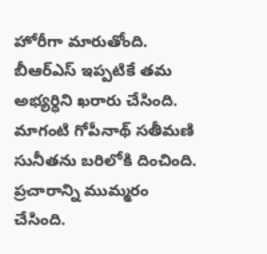హోరీగా మారుతోంది. బీఆర్ఎస్ ఇప్పటికే తమ అభ్యర్ధిని ఖరారు చేసింది. మాగంటి గోపీనాథ్ సతీమణి సునీతను బరిలోకి దించింది. ప్రచారాన్ని ముమ్మరం చేసింది.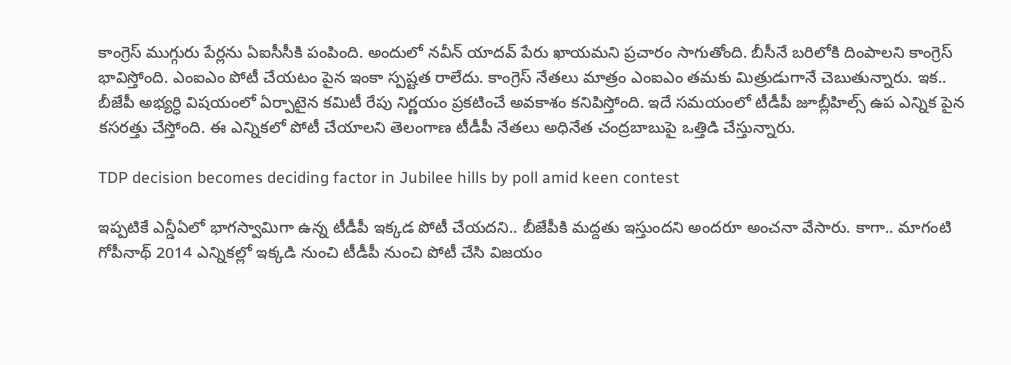కాంగ్రెస్ ముగ్గురు పేర్లను ఏఐసీసీకి పంపింది. అందులో నవీన్ యాదవ్ పేరు ఖాయమని ప్రచారం సాగుతోంది. బీసీనే బరిలోకి దింపాలని కాంగ్రెస్ భావిస్తోంది. ఎంఐఎం పోటీ చేయటం పైన ఇంకా స్పష్టత రాలేదు. కాంగ్రెస్ నేతలు మాత్రం ఎంఐఎం తమకు మిత్రుడుగానే చెబుతున్నారు. ఇక.. బీజేపీ అభ్యర్ధి విషయంలో ఏర్పాటైన కమిటీ రేపు నిర్ణయం ప్రకటించే అవకాశం కనిపిస్తోంది. ఇదే సమయంలో టీడీపీ జూబ్లీహిల్స్ ఉప ఎన్నిక పైన కసరత్తు చేస్తోంది. ఈ ఎన్నికలో పోటీ చేయాలని తెలంగాణ టీడీపీ నేతలు అధినేత చంద్రబాబుపై ఒత్తిడి చేస్తున్నారు.

TDP decision becomes deciding factor in Jubilee hills by poll amid keen contest

ఇప్పటికే ఎన్డీఏలో భాగస్వామిగా ఉన్న టీడీపీ ఇక్కడ పోటీ చేయదని.. బీజేపీకి మద్దతు ఇస్తుందని అందరూ అంచనా వేసారు. కాగా.. మాగంటి గోపీనాథ్ 2014 ఎన్నికల్లో ఇక్కడి నుంచి టీడీపీ నుంచి పోటీ చేసి విజయం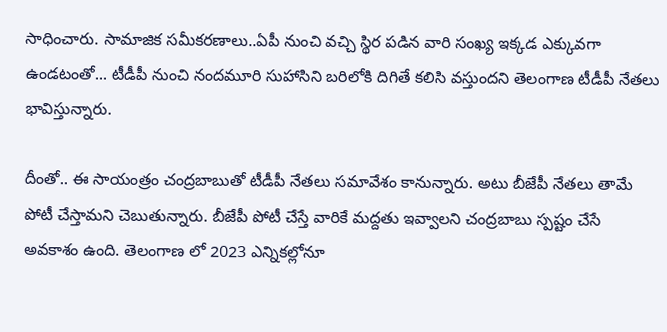సాధించారు. సామాజిక సమీకరణాలు..ఏపీ నుంచి వచ్చి స్థిర పడిన వారి సంఖ్య ఇక్కడ ఎక్కువగా ఉండటంతో... టీడీపీ నుంచి నందమూరి సుహాసిని బరిలోకి దిగితే కలిసి వస్తుందని తెలంగాణ టీడీపీ నేతలు భావిస్తున్నారు.

దీంతో.. ఈ సాయంత్రం చంద్రబాబుతో టీడీపీ నేతలు సమావేశం కానున్నారు. అటు బీజేపీ నేతలు తామే పోటీ చేస్తామని చెబుతున్నారు. బీజేపీ పోటీ చేస్తే వారికే మద్దతు ఇవ్వాలని చంద్రబాబు స్పష్టం చేసే అవకాశం ఉంది. తెలంగాణ లో 2023 ఎన్నికల్లోనూ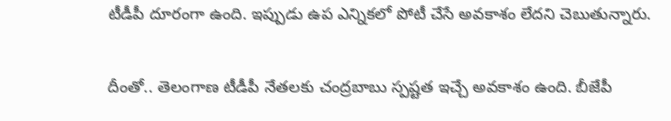టీడీపీ దూరంగా ఉంది. ఇప్పుడు ఉప ఎన్నికలో పోటీ చేసే అవకాశం లేదని చెబుతున్నారు.

దీంతో.. తెలంగాణ టీడీపీ నేతలకు చంద్రబాబు స్పష్టత ఇచ్చే అవకాశం ఉంది. బీజేపీ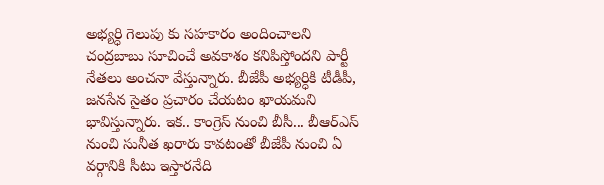అభ్యర్ధి గెలుపు కు సహకారం అందించాలని చంద్రబాబు సూచించే అవకాశం కనిపిస్తోందని పార్టీ నేతలు అంచనా వేస్తున్నారు. బీజేపీ అభ్యర్ధికి టీడీపీ, జనసేన సైతం ప్రచారం చేయటం ఖాయమని భావిస్తున్నారు. ఇక.. కాంగ్రెస్ నుంచి బీసీ... బీఆర్ఎస్ నుంచి సునీత ఖరారు కావటంతో బీజేపీ నుంచి ఏ వర్గానికి సీటు ఇస్తారనేది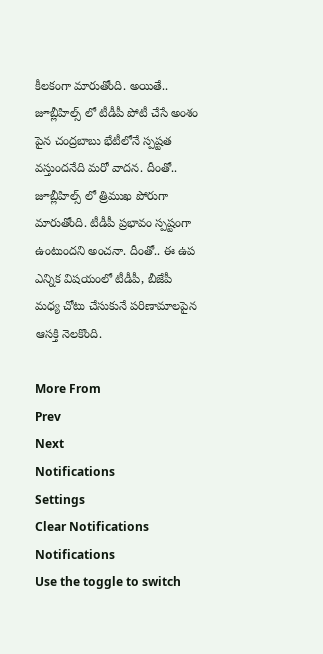కీలకంగా మారుతోంది. అయితే.. జూబ్లీహిల్స్ లో టీడీపీ పోటీ చేసే అంశం పైన చంద్రబాబు భేటీలోనే స్పష్టత వస్తుందనేది మరో వాదన. దీంతో.. జూబ్లీహిల్స్ లో త్రిముఖ పోరుగా మారుతోంది. టీడీపీ ప్రభావం స్పష్టంగా ఉంటుందని అంచనా. దీంతో.. ఈ ఉప ఎన్నిక విషయంలో టీడీపీ, బీజేపీ మధ్య చోటు చేసుకునే పరిణామాలపైన ఆసక్తి నెలకొంది.

More From
Prev
Next
Notifications
Settings
Clear Notifications
Notifications
Use the toggle to switch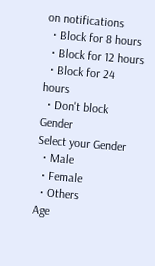on notifications
  • Block for 8 hours
  • Block for 12 hours
  • Block for 24 hours
  • Don't block
Gender
Select your Gender
  • Male
  • Female
  • Others
Age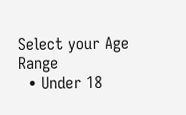Select your Age Range
  • Under 18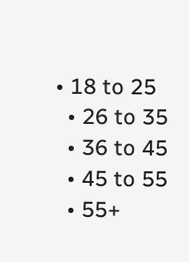• 18 to 25
  • 26 to 35
  • 36 to 45
  • 45 to 55
  • 55+